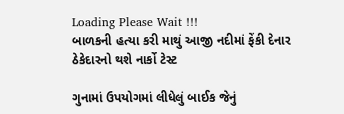Loading Please Wait !!!
બાળકની હત્યા કરી માથું આજી નદીમાં ફેંકી દેનાર ઠેકેદારનો થશે નાર્કો ટેસ્ટ

ગુનામાં ઉપયોગમાં લીધેલું બાઈક જેનું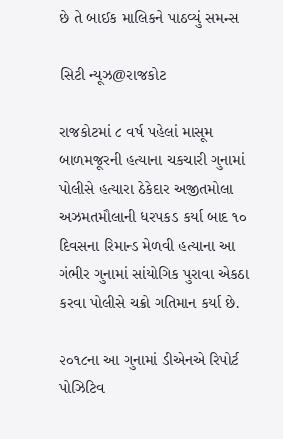છે તે બાઈક માલિકને પાઠવ્યું સમન્સ

સિટી ન્યૂઝ@રાજકોટ

રાજકોટમાં ૮ વર્ષ પહેલાં માસૂમ બાળમજૂરની હત્યાના ચકચારી ગુનામાં પોલીસે હત્યારા ઠેકેદાર અજીતમોલા અઝમતમૌલાની ધરપકડ કર્યા બાદ ૧૦ દિવસના રિમાન્ડ મેળવી હત્યાના આ ગંભીર ગુનામાં સાંયોગિક પુરાવા એકઠા કરવા પોલીસે ચક્રો ગતિમાન કર્યા છે.

૨૦૧૮ના આ ગુનામાં ડીએનએ રિપોર્ટ પોઝિટિવ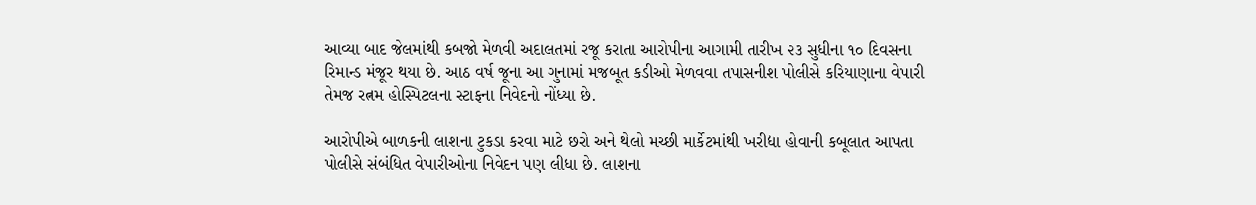આવ્યા બાદ જેલમાંથી કબજો મેળવી અદાલતમાં રજૂ કરાતા આરોપીના આગામી તારીખ ૨૩ સુધીના ૧૦ દિવસના રિમાન્ડ મંજૂર થયા છે. આઠ વર્ષ જૂના આ ગુનામાં મજબૂત કડીઓ મેળવવા તપાસનીશ પોલીસે કરિયાણાના વેપારી તેમજ રત્નમ હોસ્પિટલના સ્ટાફના નિવેદનો નોંધ્યા છે.

આરોપીએ બાળકની લાશના ટુકડા કરવા માટે છરો અને થેલો મચ્છી માર્કેટમાંથી ખરીદ્યા હોવાની કબૂલાત આપતા પોલીસે સંબંધિત વેપારીઓના નિવેદન પણ લીધા છે. લાશના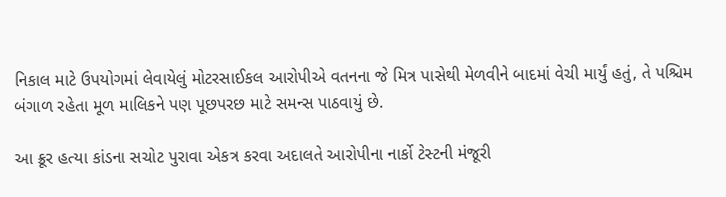નિકાલ માટે ઉપયોગમાં લેવાયેલું મોટરસાઈકલ આરોપીએ વતનના જે મિત્ર પાસેથી મેળવીને બાદમાં વેચી માર્યું હતું, તે પશ્ચિમ બંગાળ રહેતા મૂળ માલિકને પણ પૂછપરછ માટે સમન્સ પાઠવાયું છે.

આ ક્રૂર હત્યા કાંડના સચોટ પુરાવા એકત્ર કરવા અદાલતે આરોપીના નાર્કો ટેસ્ટની મંજૂરી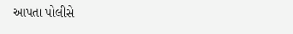આપતા પોલીસે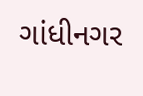ગાંધીનગર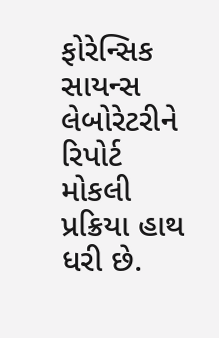ફોરેન્સિક સાયન્સ લેબોરેટરીને રિપોર્ટ મોકલી પ્રક્રિયા હાથ ધરી છે.